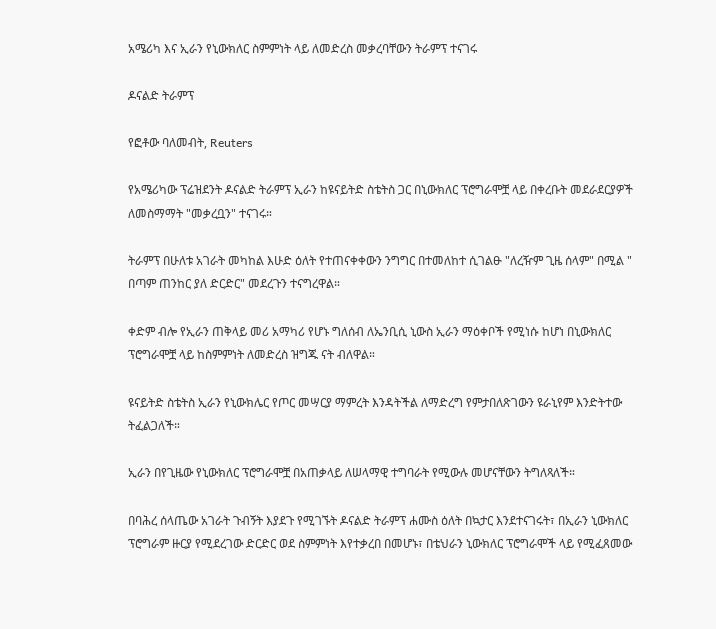አሜሪካ እና ኢራን የኒውክለር ስምምነት ላይ ለመድረስ መቃረባቸውን ትራምፕ ተናገሩ

ዶናልድ ትራምፕ

የፎቶው ባለመብት, Reuters

የአሜሪካው ፕሬዝደንት ዶናልድ ትራምፕ ኢራን ከዩናይትድ ስቴትስ ጋር በኒውክለር ፕሮግራሞቿ ላይ በቀረቡት መደራደርያዎች ለመስማማት "መቃረቧን" ተናገሩ።

ትራምፕ በሁለቱ አገራት መካከል እሁድ ዕለት የተጠናቀቀውን ንግግር በተመለከተ ሲገልፁ "ለረዥም ጊዜ ሰላም" በሚል " በጣም ጠንከር ያለ ድርድር" መደረጉን ተናግረዋል።

ቀድም ብሎ የኢራን ጠቅላይ መሪ አማካሪ የሆኑ ግለሰብ ለኤንቢሲ ኒውስ ኢራን ማዕቀቦች የሚነሱ ከሆነ በኒውክለር ፕሮግራሞቿ ላይ ከስምምነት ለመድረስ ዝግጁ ናት ብለዋል።

ዩናይትድ ስቴትስ ኢራን የኒውክሌር የጦር መሣርያ ማምረት እንዳትችል ለማድረግ የምታበለጽገውን ዩራኒየም እንድትተው ትፈልጋለች።

ኢራን በየጊዜው የኒውክለር ፕሮግራሞቿ በአጠቃላይ ለሠላማዊ ተግባራት የሚውሉ መሆናቸውን ትግለጻለች።

በባሕረ ሰላጤው አገራት ጉብኝት እያደጉ የሚገኙት ዶናልድ ትራምፕ ሐሙስ ዕለት በኳታር እንደተናገሩት፣ በኢራን ኒውክለር ፕሮግራም ዙርያ የሚደረገው ድርድር ወደ ስምምነት እየተቃረበ በመሆኑ፣ በቴህራን ኒውክለር ፕሮግራሞች ላይ የሚፈጸመው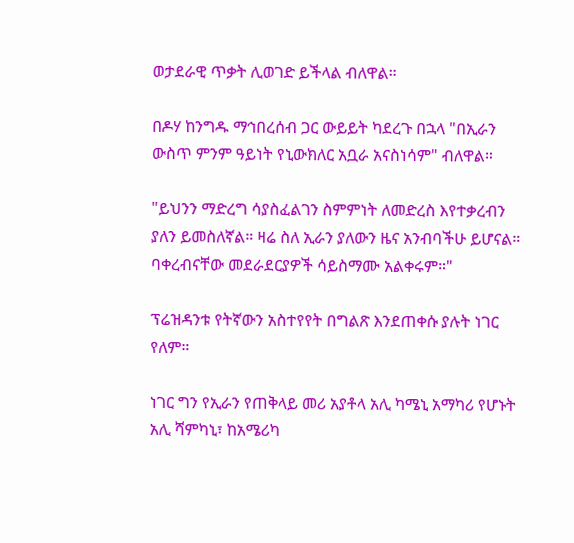ወታደራዊ ጥቃት ሊወገድ ይችላል ብለዋል።

በዶሃ ከንግዱ ማኅበረሰብ ጋር ውይይት ካደረጉ በኋላ "በኢራን ውስጥ ምንም ዓይነት የኒውክለር አቧራ አናስነሳም" ብለዋል።

"ይህንን ማድረግ ሳያስፈልገን ስምምነት ለመድረስ እየተቃረብን ያለን ይመስለኛል። ዛሬ ስለ ኢራን ያለውን ዜና አንብባችሁ ይሆናል። ባቀረብናቸው መደራደርያዎች ሳይስማሙ አልቀሩም።"

ፕሬዝዳንቱ የትኛውን አስተየየት በግልጽ እንደጠቀሱ ያሉት ነገር የለም።

ነገር ግን የኢራን የጠቅላይ መሪ አያቶላ አሊ ካሜኒ አማካሪ የሆኑት አሊ ሻምካኒ፣ ከአሜሪካ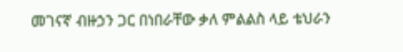መገናኛ ብዙኃን ጋር በነበራቸው ቃለ ምልልስ ላይ ቴህራን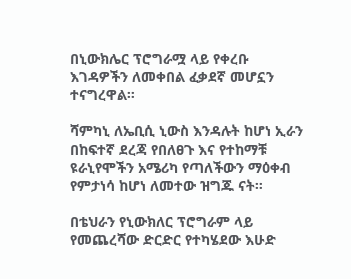በኒውክሌር ፕሮግራሟ ላይ የቀረቡ እገዳዎችን ለመቀበል ፈቃደኛ መሆኗን ተናግረዋል።

ሻምካኒ ለኤቢሲ ኒውስ እንዳሉት ከሆነ ኢራን በከፍተኛ ደረጃ የበለፀጉ እና የተከማቹ ዩራኒየሞችን አሜሪካ የጣለችውን ማዕቀብ የምታነሳ ከሆነ ለመተው ዝግጁ ናት።

በቴህራን የኒውክለር ፕሮግራም ላይ የመጨረሻው ድርድር የተካሄደው እሁድ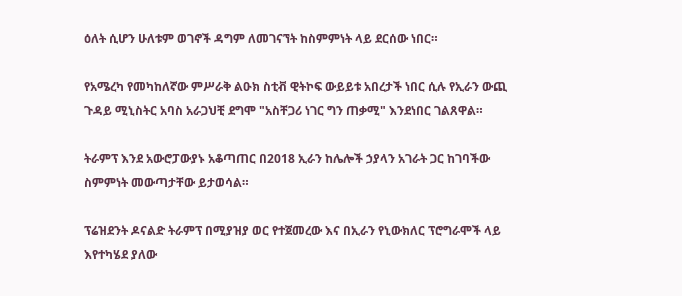ዕለት ሲሆን ሁለቱም ወገኖች ዳግም ለመገናኘት ከስምምነት ላይ ደርሰው ነበር።

የአሜረካ የመካከለኛው ምሥራቅ ልዑክ ስቲቭ ዊትኮፍ ውይይቱ አበረታች ነበር ሲሉ የኢራን ውጪ ጉዳይ ሚኒስትር አባስ አራጋህቺ ደግሞ "አስቸጋሪ ነገር ግን ጠቃሚ" እንደነበር ገልጸዋል።

ትራምፕ እንደ አውሮፓውያኑ አቆጣጠር በ2018 ኢራን ከሌሎች ኃያላን አገራት ጋር ከገባችው ስምምነት መውጣታቸው ይታወሳል።

ፕሬዝደንት ዶናልድ ትራምፕ በሚያዝያ ወር የተጀመረው እና በኢራን የኒውክለር ፕሮግራሞች ላይ እየተካሄደ ያለው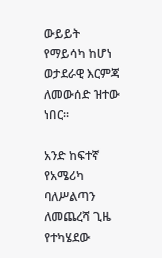ውይይት የማይሳካ ከሆነ ወታደራዊ እርምጃ ለመውሰድ ዝተው ነበር።

አንድ ከፍተኛ የአሜሪካ ባለሥልጣን ለመጨረሻ ጊዜ የተካሄደው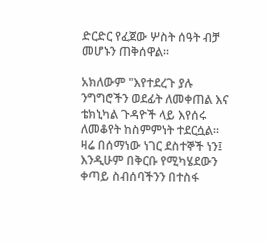ድርድር የፈጀው ሦስት ሰዓት ብቻ መሆኑን ጠቅሰዋል።

አክለውም "እየተደረጉ ያሉ ንግግሮችን ወደፊት ለመቀጠል እና ቴክኒካል ጉዳዮች ላይ እየሰሩ ለመቆየት ከስምምነት ተደርሷል። ዛሬ በሰማነው ነገር ደስተኞች ነን፤ እንዲሁም በቅርቡ የሚካሄደውን ቀጣይ ስብሰባችንን በተስፋ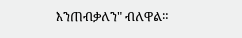እንጠብቃለን" ብለዋል።